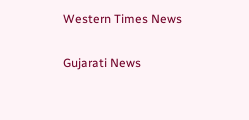Western Times News

Gujarati News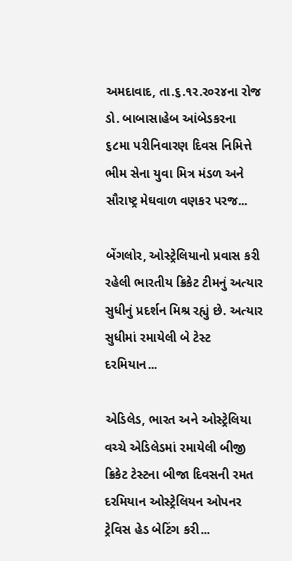અમદાવાદ, તા.૬.૧ર.ર૦ર૪ના રોજ ડો. બાબાસાહેબ આંબેડકરના ૬૮મા પરીનિવારણ દિવસ નિમિત્તે ભીમ સેના યુવા મિત્ર મંડળ અને સૌરાષ્ટ્ર મેઘવાળ વણકર પરજ...

બેંગલોર, ઓસ્ટ્રેલિયાનો પ્રવાસ કરી રહેલી ભારતીય ક્રિકેટ ટીમનું અત્યાર સુધીનું પ્રદર્શન મિશ્ર રહ્યું છે. અત્યાર સુધીમાં રમાયેલી બે ટેસ્ટ દરમિયાન...

એડિલેડ, ભારત અને ઓસ્ટ્રેલિયા વચ્ચે એડિલેડમાં રમાયેલી બીજી ક્રિકેટ ટેસ્ટના બીજા દિવસની રમત દરમિયાન ઓસ્ટ્રેલિયન ઓપનર ટ્રેવિસ હેડ બેટિંગ કરી...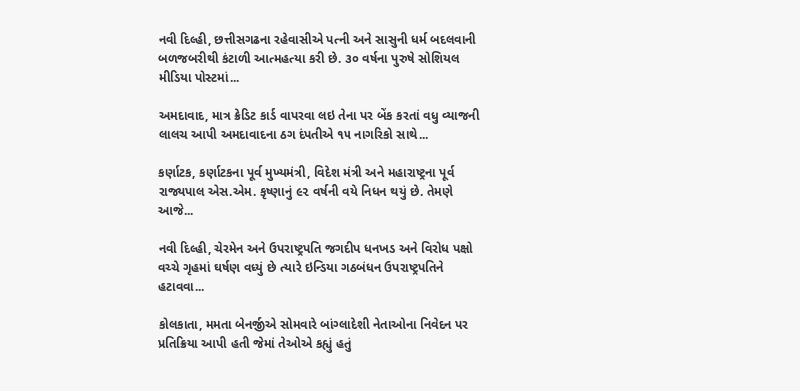નવી દિલ્હી, છત્તીસગઢના રહેવાસીએ પત્ની અને સાસુની ધર્મ બદલવાની બળજબરીથી કંટાળી આત્મહત્યા કરી છે. ૩૦ વર્ષના પુરુષે સોશિયલ મીડિયા પોસ્ટમાં...

અમદાવાદ, માત્ર ક્રેડિટ કાર્ડ વાપરવા લઇ તેના પર બેંક કરતાં વધુ વ્યાજની લાલચ આપી અમદાવાદના ઠગ દંપતીએ ૧૫ નાગરિકો સાથે...

કર્ણાટક, કર્ણાટકના પૂર્વ મુખ્યમંત્રી, વિદેશ મંત્રી અને મહારાષ્ટ્રના પૂર્વ રાજ્યપાલ એસ.એમ. કૃષ્ણાનું ૯૨ વર્ષની વયે નિધન થયું છે. તેમણે આજે...

નવી દિલ્હી, ચેરમેન અને ઉપરાષ્ટ્રપતિ જગદીપ ધનખડ અને વિરોધ પક્ષો વચ્ચે ગૃહમાં ઘર્ષણ વધ્યું છે ત્યારે ઇન્ડિયા ગઠબંધન ઉપરાષ્ટ્રપતિને હટાવવા...

કોલકાતા, મમતા બેનર્જીએ સોમવારે બાંગ્લાદેશી નેતાઓના નિવેદન પર પ્રતિક્રિયા આપી હતી જેમાં તેઓએ કહ્યું હતું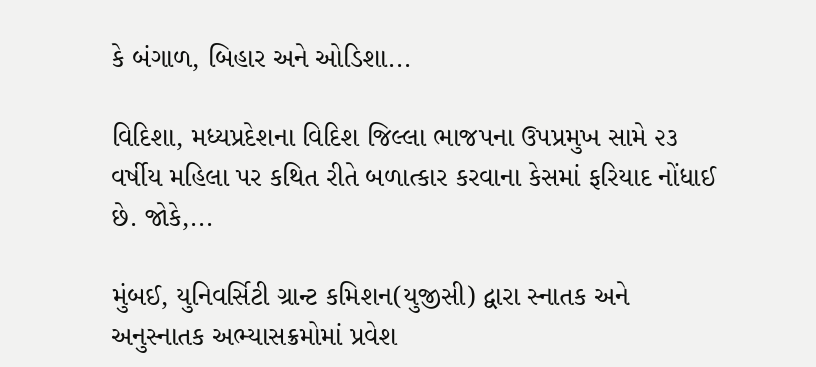કે બંગાળ, બિહાર અને ઓડિશા...

વિદિશા, મધ્યપ્રદેશના વિદિશ જિલ્લા ભાજપના ઉપપ્રમુખ સામે ૨૩ વર્ષીય મહિલા પર કથિત રીતે બળાત્કાર કરવાના કેસમાં ફરિયાદ નોંધાઈ છે. જોકે,...

મુંબઈ, યુનિવર્સિટી ગ્રાન્ટ કમિશન(યુજીસી) દ્વારા સ્નાતક અને અનુસ્નાતક અભ્યાસક્રમોમાં પ્રવેશ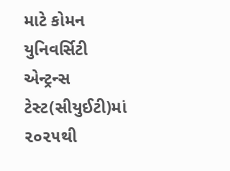માટે કોમન યુનિવર્સિટી એન્ટ્રન્સ ટેસ્ટ(સીયુઈટી)માં ૨૦૨૫થી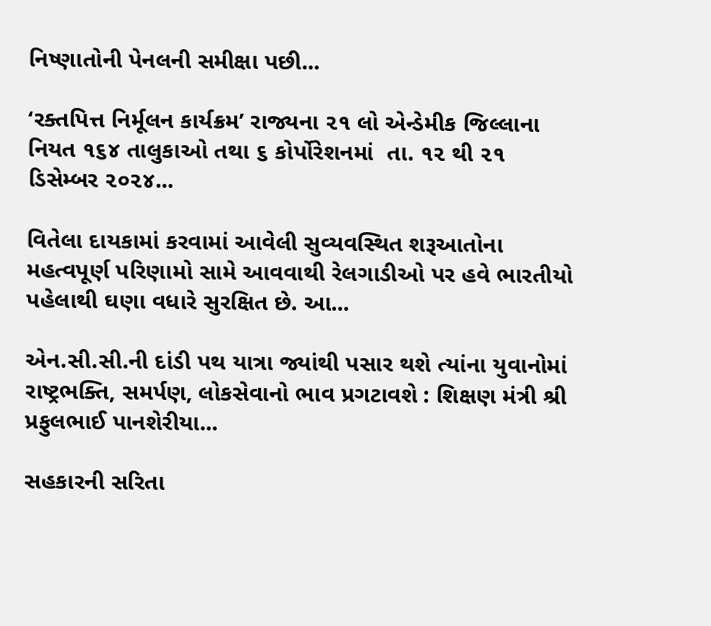નિષ્ણાતોની પેનલની સમીક્ષા પછી...

‘રક્તપિત્ત નિર્મૂલન કાર્યક્રમ’ રાજ્યના ૨૧ લો એન્ડેમીક જિલ્લાના નિયત ૧૬૪ તાલુકાઓ તથા ૬ કોર્પોરેશનમાં  તા. ૧૨ થી ૨૧ ડિસેમ્બર ૨૦૨૪...

વિતેલા દાયકામાં કરવામાં આવેલી સુવ્યવસ્થિત શરૂઆતોના મહત્વપૂર્ણ પરિણામો સામે આવવાથી રેલગાડીઓ પર હવે ભારતીયો પહેલાથી ઘણા વધારે સુરક્ષિત છે. આ...

એન.સી.સી.ની દાંડી પથ યાત્રા જ્યાંથી પસાર થશે ત્યાંના યુવાનોમાં રાષ્ટ્રભક્તિ, સમર્પણ, લોકસેવાનો ભાવ પ્રગટાવશે : શિક્ષણ મંત્રી શ્રી પ્રફુલભાઈ પાનશેરીયા...

સહકારની સરિતા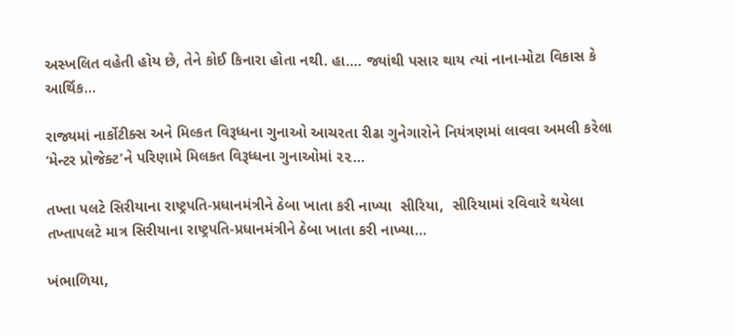અસ્ખલિત વહેતી હોય છે, તેને કોઈ કિનારા હોતા નથી. હા.... જ્યાંથી પસાર થાય ત્યાં નાના-મોટા વિકાસ કે આર્થિક...

રાજ્યમાં નાર્કોટીક્સ અને મિલ્કત વિરૂધ્ધના ગુનાઓ આચરતા રીઢા ગુનેગારોને નિયંત્રણમાં લાવવા અમલી કરેલા ‘મેન્ટર પ્રોજેક્ટ’ને પરિણામે મિલકત વિરૂધ્ધના ગુનાઓમાં ૨૨...

તખ્તા પલટે સિરીયાના રાષ્ટ્રપતિ-પ્રધાનમંત્રીને ઠેબા ખાતા કરી નાખ્યા  સીરિયા,  સીરિયામાં રવિવારે થયેલા તખ્તાપલટે માત્ર સિરીયાના રાષ્ટ્રપતિ-પ્રધાનમંત્રીને ઠેબા ખાતા કરી નાખ્યા...

ખંભાળિયા,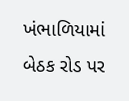ખંભાળિયામાં બેઠક રોડ પર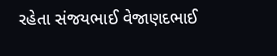રહેતા સંજયભાઈ વેજાણદભાઈ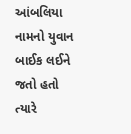આંબલિયા નામનો યુવાન બાઈક લઈને જતો હતો ત્યારે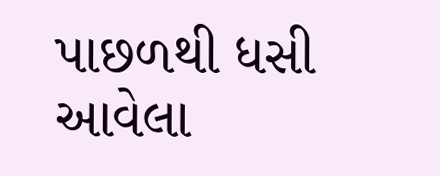પાછળથી ધસી આવેલા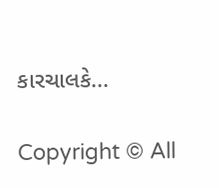કારચાલકે...

Copyright © All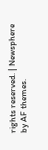rights reserved. | Newsphere by AF themes.